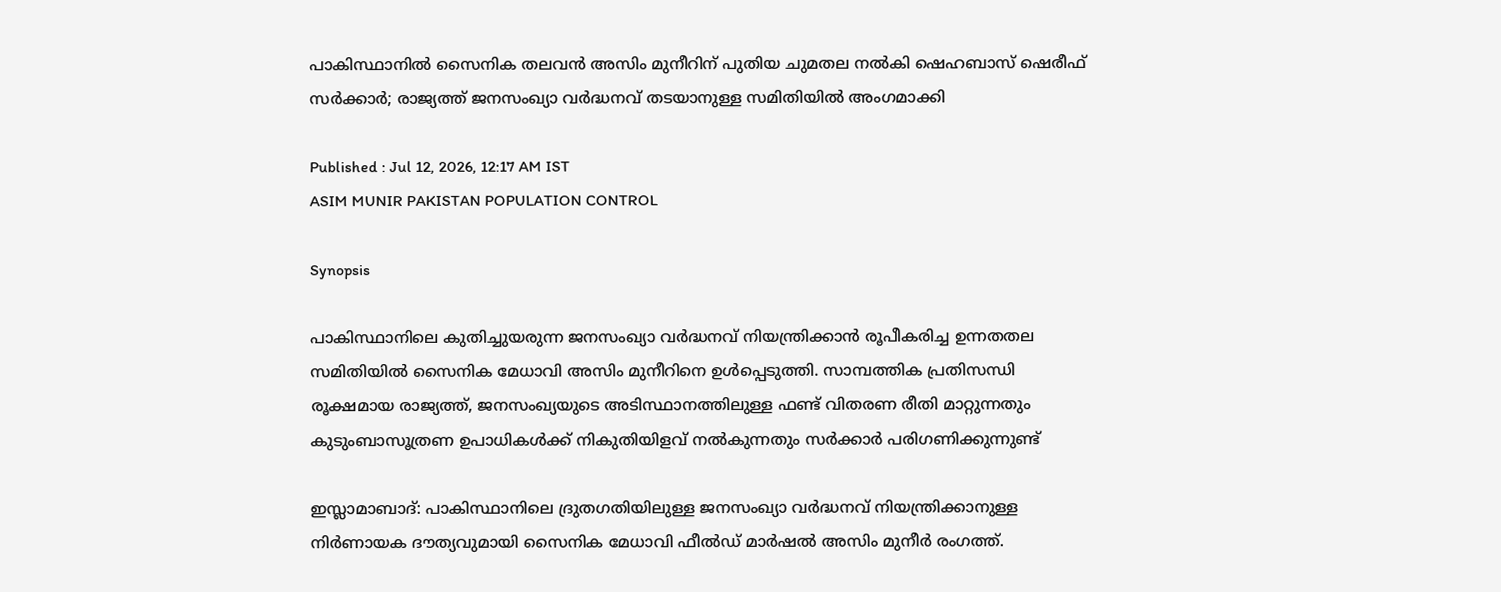പാകിസ്ഥാനിൽ സൈനിക തലവൻ അസിം മുനീറിന് പുതിയ ചുമതല നൽകി ഷെഹബാസ് ഷെരീഫ് സർക്കാർ; രാജ്യത്ത് ജനസംഖ്യാ വർദ്ധനവ് തടയാനുള്ള സമിതിയിൽ അംഗമാക്കി

Published : Jul 12, 2026, 12:17 AM IST
ASIM MUNIR PAKISTAN POPULATION CONTROL

Synopsis

പാകിസ്ഥാനിലെ കുതിച്ചുയരുന്ന ജനസംഖ്യാ വർദ്ധനവ് നിയന്ത്രിക്കാൻ രൂപീകരിച്ച ഉന്നതതല സമിതിയിൽ സൈനിക മേധാവി അസിം മുനീറിനെ ഉൾപ്പെടുത്തി. സാമ്പത്തിക പ്രതിസന്ധി രൂക്ഷമായ രാജ്യത്ത്, ജനസംഖ്യയുടെ അടിസ്ഥാനത്തിലുള്ള ഫണ്ട് വിതരണ രീതി മാറ്റുന്നതും കുടുംബാസൂത്രണ ഉപാധികൾക്ക് നികുതിയിളവ് നൽകുന്നതും സർക്കാർ പരിഗണിക്കുന്നുണ്ട്

ഇസ്ലാമാബാദ്: പാകിസ്ഥാനിലെ ദ്രുതഗതിയിലുള്ള ജനസംഖ്യാ വർദ്ധനവ് നിയന്ത്രിക്കാനുള്ള നിർണായക ദൗത്യവുമായി സൈനിക മേധാവി ഫീൽഡ് മാർഷൽ അസിം മുനീർ രംഗത്ത്.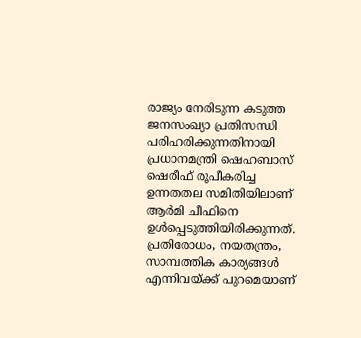രാജ്യം നേരിടുന്ന കടുത്ത ജനസംഖ്യാ പ്രതിസന്ധി പരിഹരിക്കുന്നതിനായി പ്രധാനമന്ത്രി ഷെഹബാസ് ഷെരീഫ് രൂപീകരിച്ച ഉന്നതതല സമിതിയിലാണ് ആർമി ചീഫിനെ ഉൾപ്പെടുത്തിയിരിക്കുന്നത്. പ്രതിരോധം, നയതന്ത്രം, സാമ്പത്തിക കാര്യങ്ങൾ എന്നിവയ്ക്ക് പുറമെയാണ്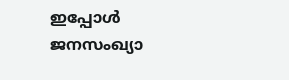ഇപ്പോൾ ജനസംഖ്യാ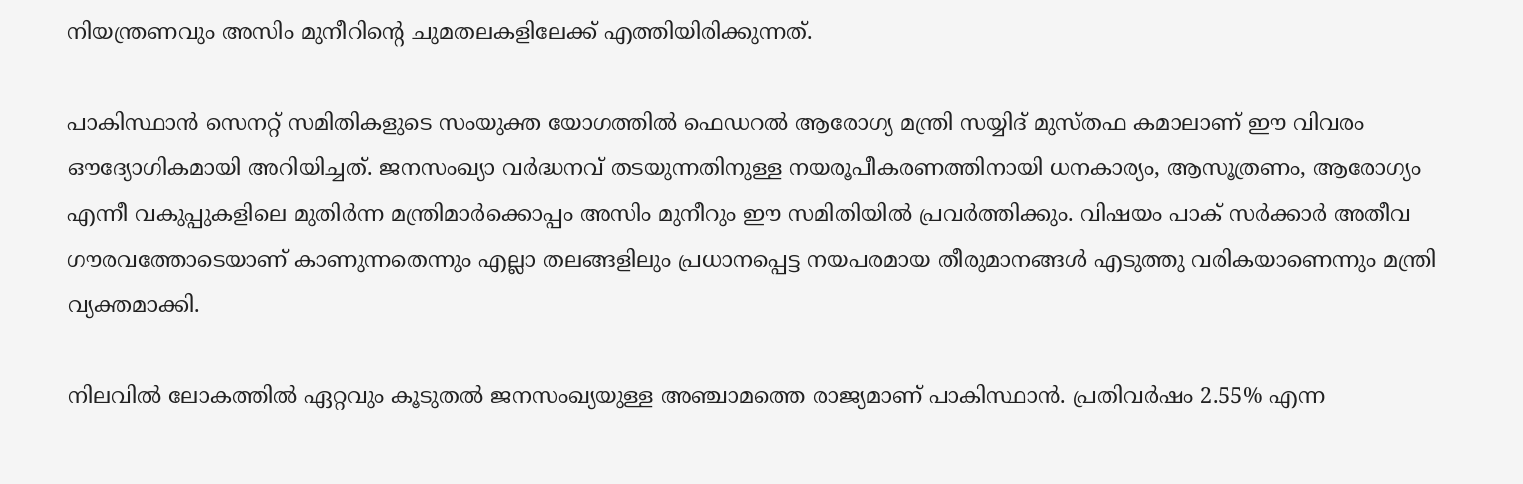നിയന്ത്രണവും അസിം മുനീറിന്റെ ചുമതലകളിലേക്ക് എത്തിയിരിക്കുന്നത്.

പാകിസ്ഥാൻ സെനറ്റ് സമിതികളുടെ സംയുക്ത യോഗത്തിൽ ഫെഡറൽ ആരോഗ്യ മന്ത്രി സയ്യിദ് മുസ്തഫ കമാലാണ് ഈ വിവരം ഔദ്യോഗികമായി അറിയിച്ചത്. ജനസംഖ്യാ വർദ്ധനവ് തടയുന്നതിനുള്ള നയരൂപീകരണത്തിനായി ധനകാര്യം, ആസൂത്രണം, ആരോഗ്യം എന്നീ വകുപ്പുകളിലെ മുതിർന്ന മന്ത്രിമാർക്കൊപ്പം അസിം മുനീറും ഈ സമിതിയിൽ പ്രവർത്തിക്കും. വിഷയം പാക് സർക്കാർ അതീവ ഗൗരവത്തോടെയാണ് കാണുന്നതെന്നും എല്ലാ തലങ്ങളിലും പ്രധാനപ്പെട്ട നയപരമായ തീരുമാനങ്ങൾ എടുത്തു വരികയാണെന്നും മന്ത്രി വ്യക്തമാക്കി.

നിലവിൽ ലോകത്തിൽ ഏറ്റവും കൂടുതൽ ജനസംഖ്യയുള്ള അഞ്ചാമത്തെ രാജ്യമാണ് പാകിസ്ഥാൻ. പ്രതിവർഷം 2.55% എന്ന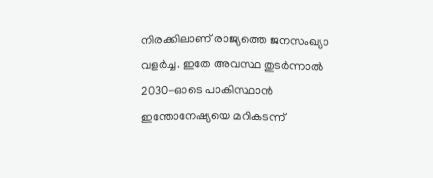നിരക്കിലാണ് രാജ്യത്തെ ജനസംഖ്യാ വളർച്ച. ഇതേ അവസ്ഥ തുടർന്നാൽ 2030-ഓടെ പാകിസ്ഥാൻ ഇന്തോനേഷ്യയെ മറികടന്ന്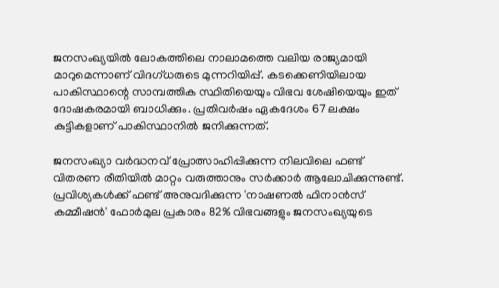ജനസംഖ്യയിൽ ലോകത്തിലെ നാലാമത്തെ വലിയ രാജ്യമായി മാറുമെന്നാണ് വിദഗ്ധരുടെ മുന്നറിയിപ്പ്. കടക്കെണിയിലായ പാകിസ്ഥാന്റെ സാമ്പത്തിക സ്ഥിതിയെയും വിഭവ ശേഷിയെയും ഇത് ദോഷകരമായി ബാധിക്കും. പ്രതിവർഷം ഏകദേശം 67 ലക്ഷം കുട്ടികളാണ് പാകിസ്ഥാനിൽ ജനിക്കുന്നത്.

ജനസംഖ്യാ വർദ്ധനവ് പ്രോത്സാഹിപ്പിക്കുന്ന നിലവിലെ ഫണ്ട് വിതരണ രീതിയിൽ മാറ്റം വരുത്താനും സർക്കാർ ആലോചിക്കുന്നുണ്ട്. പ്രവിശ്യകൾക്ക് ഫണ്ട് അനുവദിക്കുന്ന 'നാഷണൽ ഫിനാൻസ് കമ്മീഷൻ' ഫോർമുല പ്രകാരം 82% വിഭവങ്ങളും ജനസംഖ്യയുടെ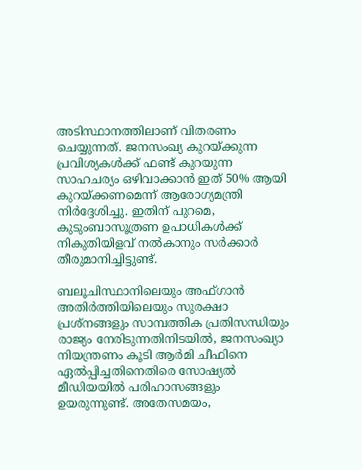അടിസ്ഥാനത്തിലാണ് വിതരണം ചെയ്യുന്നത്. ജനസംഖ്യ കുറയ്ക്കുന്ന പ്രവിശ്യകൾക്ക് ഫണ്ട് കുറയുന്ന സാഹചര്യം ഒഴിവാക്കാൻ ഇത് 50% ആയി കുറയ്ക്കണമെന്ന് ആരോഗ്യമന്ത്രി നിർദ്ദേശിച്ചു. ഇതിന് പുറമെ, കുടുംബാസൂത്രണ ഉപാധികൾക്ക് നികുതിയിളവ് നൽകാനും സർക്കാർ തീരുമാനിച്ചിട്ടുണ്ട്.

ബലൂചിസ്ഥാനിലെയും അഫ്ഗാൻ അതിർത്തിയിലെയും സുരക്ഷാ പ്രശ്നങ്ങളും സാമ്പത്തിക പ്രതിസന്ധിയും രാജ്യം നേരിടുന്നതിനിടയിൽ, ജനസംഖ്യാ നിയന്ത്രണം കൂടി ആർമി ചീഫിനെ ഏൽപ്പിച്ചതിനെതിരെ സോഷ്യൽ മീഡിയയിൽ പരിഹാസങ്ങളും ഉയരുന്നുണ്ട്. അതേസമയം,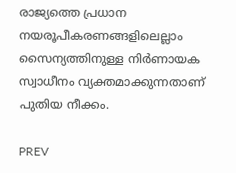രാജ്യത്തെ പ്രധാന നയരൂപീകരണങ്ങളിലെല്ലാം സൈന്യത്തിനുള്ള നിർണായക സ്വാധീനം വ്യക്തമാക്കുന്നതാണ് പുതിയ നീക്കം.

PREV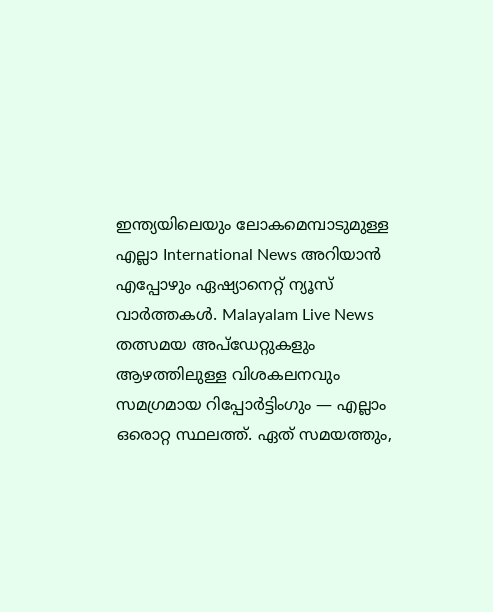ഇന്ത്യയിലെയും ലോകമെമ്പാടുമുള്ള എല്ലാ International News അറിയാൻ എപ്പോഴും ഏഷ്യാനെറ്റ് ന്യൂസ് വാർത്തകൾ. Malayalam Live News  തത്സമയ അപ്‌ഡേറ്റുകളും ആഴത്തിലുള്ള വിശകലനവും സമഗ്രമായ റിപ്പോർട്ടിംഗും — എല്ലാം ഒരൊറ്റ സ്ഥലത്ത്. ഏത് സമയത്തും,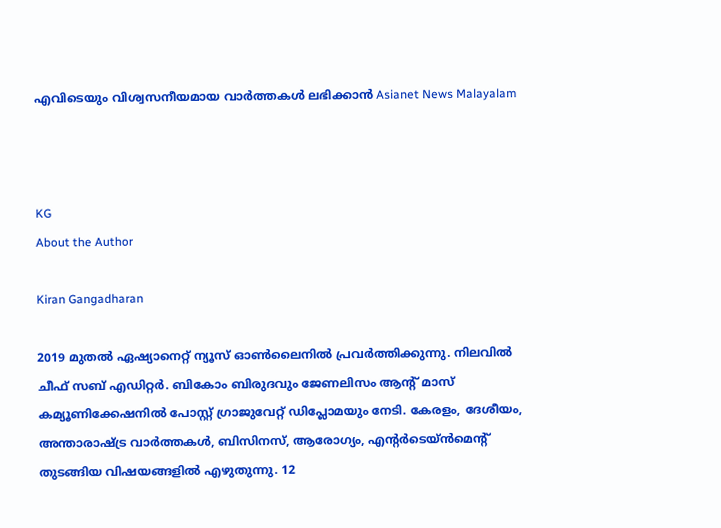എവിടെയും വിശ്വസനീയമായ വാർത്തകൾ ലഭിക്കാൻ Asianet News Malayalam



KG
About the Author

Kiran Gangadharan

2019 മുതല്‍ ഏഷ്യാനെറ്റ് ന്യൂസ് ഓണ്‍ലൈനില്‍ പ്രവര്‍ത്തിക്കുന്നു. നിലവില്‍ ചീഫ് സബ് എഡിറ്റർ. ബികോം ബിരുദവും ജേണലിസം ആൻ്റ് മാസ് കമ്യൂണിക്കേഷനിൽ പോസ്റ്റ് ഗ്രാജുവേറ്റ് ഡിപ്ലോമയും നേടി. കേരളം, ദേശീയം, അന്താരാഷ്ട്ര വാര്‍ത്തകള്‍, ബിസിനസ്, ആരോഗ്യം, എന്റർടെയ്ൻമെൻ്റ് തുടങ്ങിയ വിഷയങ്ങളില്‍ എഴുതുന്നു. 12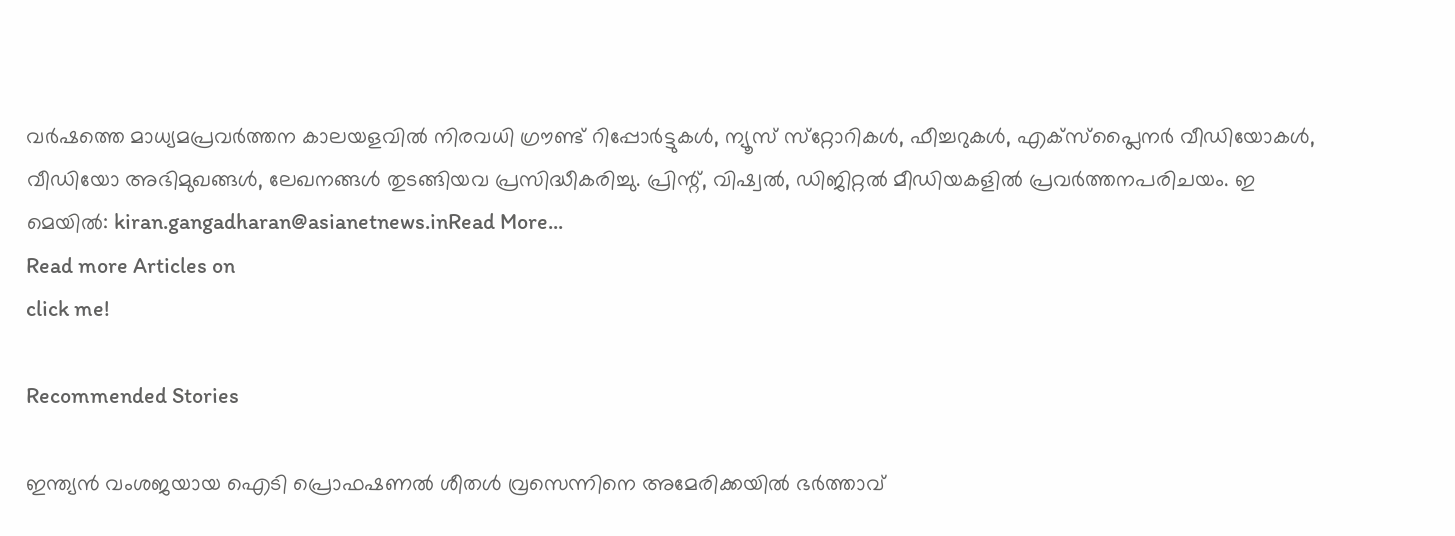വര്‍ഷത്തെ മാധ്യമപ്രവര്‍ത്തന കാലയളവില്‍ നിരവധി ഗ്രൗണ്ട് റിപ്പോര്‍ട്ടുകള്‍, ന്യൂസ് സ്‌റ്റോറികള്‍, ഫീച്ചറുകള്‍, എക്‌സ്‌പ്ലൈന‍ർ വീഡിയോകൾ, വീഡിയോ അഭിമുഖങ്ങള്‍, ലേഖനങ്ങള്‍ തുടങ്ങിയവ പ്രസിദ്ധീകരിച്ചു. പ്രിന്റ്, വിഷ്വല്‍, ഡിജിറ്റല്‍ മീഡിയകളില്‍ പ്രവര്‍ത്തനപരിചയം. ഇ മെയില്‍: kiran.gangadharan@asianetnews.inRead More...
Read more Articles on
click me!

Recommended Stories

ഇന്ത്യൻ വംശജയായ ഐടി പ്രൊഫഷണൽ ശീതൾ വ്രസെന്നിനെ അമേരിക്കയിൽ ഭർത്താവ്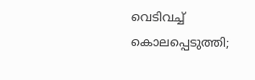വെടിവച്ച് കൊലപ്പെടുത്തി;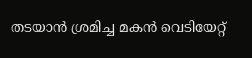തടയാൻ ശ്രമിച്ച മകൻ വെടിയേറ്റ്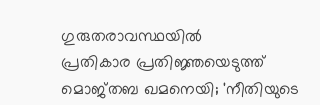ഗുരുതരാവസ്ഥയിൽ
പ്രതികാര പ്രതിജ്ഞയെടുത്ത് മൊജ്‌തബ ഖമനെയി; 'നീതിയുടെ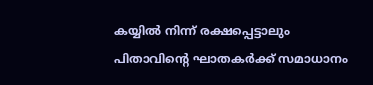കയ്യിൽ നിന്ന് രക്ഷപ്പെട്ടാലും പിതാവിൻ്റെ ഘാതകർക്ക് സമാധാനം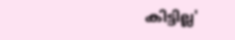കിട്ടില്ല'